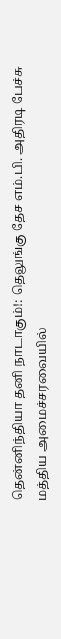தென்னிந்தியா தனி நாடாகும்!: தெலுங்கு தேச எம்.பி. அதிரடி பேச்சு
மத்திய அமைச்சரவையில்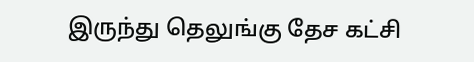இருந்து தெலுங்கு தேச கட்சி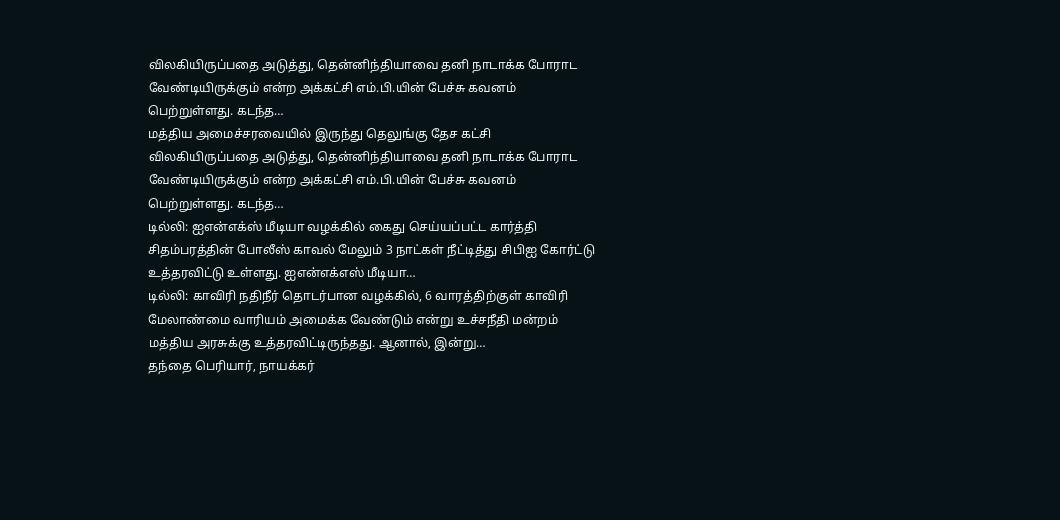விலகியிருப்பதை அடுத்து, தென்னிந்தியாவை தனி நாடாக்க போராட வேண்டியிருக்கும் என்ற அக்கட்சி எம்.பி.யின் பேச்சு கவனம் பெற்றுள்ளது. கடந்த…
மத்திய அமைச்சரவையில் இருந்து தெலுங்கு தேச கட்சி விலகியிருப்பதை அடுத்து, தென்னிந்தியாவை தனி நாடாக்க போராட வேண்டியிருக்கும் என்ற அக்கட்சி எம்.பி.யின் பேச்சு கவனம் பெற்றுள்ளது. கடந்த…
டில்லி: ஐஎன்எக்ஸ் மீடியா வழக்கில் கைது செய்யப்பட்ட கார்த்தி சிதம்பரத்தின் போலீஸ் காவல் மேலும் 3 நாட்கள் நீட்டித்து சிபிஐ கோர்ட்டு உத்தரவிட்டு உள்ளது. ஐஎன்எக்எஸ் மீடியா…
டில்லி: காவிரி நதிநீர் தொடர்பான வழக்கில், 6 வாரத்திற்குள் காவிரி மேலாண்மை வாரியம் அமைக்க வேண்டும் என்று உச்சநீதி மன்றம் மத்திய அரசுக்கு உத்தரவிட்டிருந்தது. ஆனால், இன்று…
தந்தை பெரியார், நாயக்கர்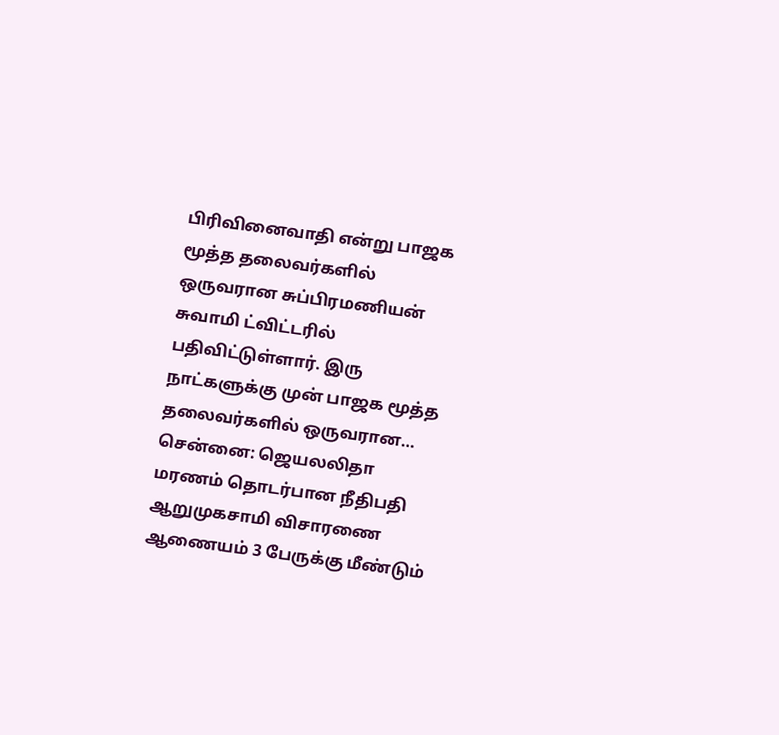பிரிவினைவாதி என்று பாஜக மூத்த தலைவர்களில் ஒருவரான சுப்பிரமணியன் சுவாமி ட்விட்டரில் பதிவிட்டுள்ளார். இரு நாட்களுக்கு முன் பாஜக மூத்த தலைவர்களில் ஒருவரான…
சென்னை: ஜெயலலிதா மரணம் தொடர்பான நீதிபதி ஆறுமுகசாமி விசாரணை ஆணையம் 3 பேருக்கு மீண்டும்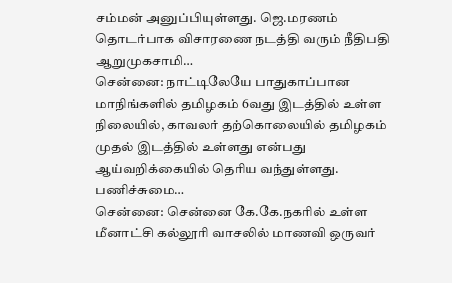சம்மன் அனுப்பியுள்ளது. ஜெ.மரணம் தொடர்பாக விசாரணை நடத்தி வரும் நீதிபதி ஆறுமுகசாமி…
சென்னை: நாட்டிலேயே பாதுகாப்பான மாநிங்களில் தமிழகம் 6வது இடத்தில் உள்ள நிலையில், காவலர் தற்கொலையில் தமிழகம் முதல் இடத்தில் உள்ளது என்பது ஆய்வறிக்கையில் தெரிய வந்துள்ளது. பணிச்சுமை…
சென்னை: சென்னை கே.கே.நகரில் உள்ள மீனாட்சி கல்லூரி வாசலில் மாணவி ஒருவர்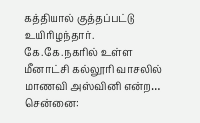கத்தியால் குத்தப்பட்டு உயிரிழந்தார். கே.கே.நகரில் உள்ள மீனாட்சி கல்லூரி வாசலில் மாணவி அஸ்வினி என்ற…
சென்னை: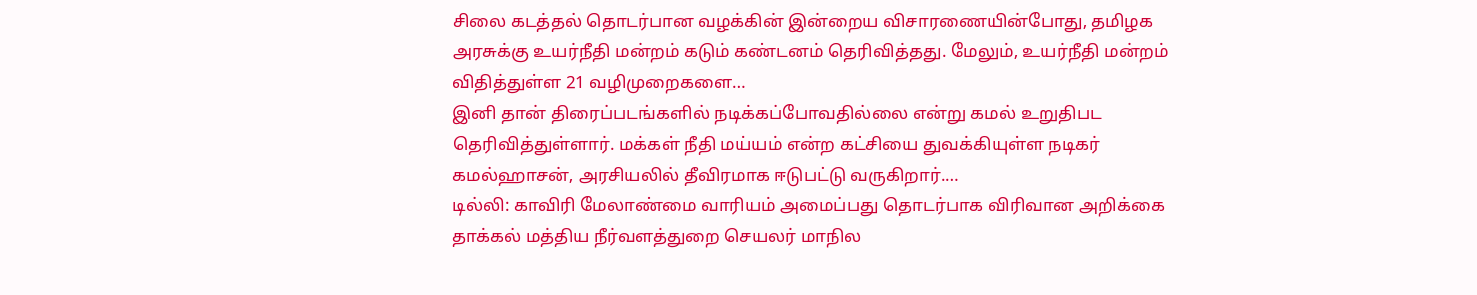சிலை கடத்தல் தொடர்பான வழக்கின் இன்றைய விசாரணையின்போது, தமிழக அரசுக்கு உயர்நீதி மன்றம் கடும் கண்டனம் தெரிவித்தது. மேலும், உயர்நீதி மன்றம் விதித்துள்ள 21 வழிமுறைகளை…
இனி தான் திரைப்படங்களில் நடிக்கப்போவதில்லை என்று கமல் உறுதிபட தெரிவித்துள்ளார். மக்கள் நீதி மய்யம் என்ற கட்சியை துவக்கியுள்ள நடிகர் கமல்ஹாசன், அரசியலில் தீவிரமாக ஈடுபட்டு வருகிறார்.…
டில்லி: காவிரி மேலாண்மை வாரியம் அமைப்பது தொடர்பாக விரிவான அறிக்கை தாக்கல் மத்திய நீர்வளத்துறை செயலர் மாநில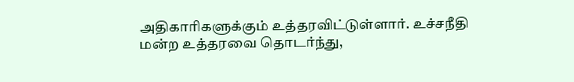அதிகாரிகளுக்கும் உத்தரவிட்டுள்ளார். உச்சநீதி மன்ற உத்தரவை தொடர்ந்து,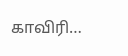காவிரி…